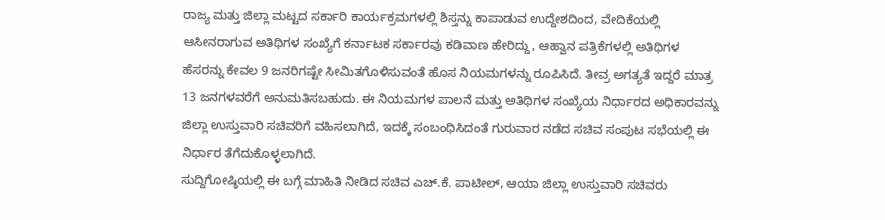ರಾಜ್ಯ ಮತ್ತು ಜಿಲ್ಲಾ ಮಟ್ಟದ ಸರ್ಕಾರಿ ಕಾರ್ಯಕ್ರಮಗಳಲ್ಲಿ ಶಿಸ್ತನ್ನು ಕಾಪಾಡುವ ಉದ್ದೇಶದಿಂದ, ವೇದಿಕೆಯಲ್ಲಿ ಆಸೀನರಾಗುವ ಅತಿಥಿಗಳ ಸಂಖ್ಯೆಗೆ ಕರ್ನಾಟಕ ಸರ್ಕಾರವು ಕಡಿವಾಣ ಹೇರಿದ್ದು, ಆಹ್ವಾನ ಪತ್ರಿಕೆಗಳಲ್ಲಿ ಅತಿಥಿಗಳ ಹೆಸರನ್ನು ಕೇವಲ 9 ಜನರಿಗಷ್ಟೇ ಸೀಮಿತಗೊಳಿಸುವಂತೆ ಹೊಸ ನಿಯಮಗಳನ್ನು ರೂಪಿಸಿದೆ. ತೀವ್ರ ಅಗತ್ಯತೆ ಇದ್ದರೆ ಮಾತ್ರ 13 ಜನಗಳವರೆಗೆ ಅನುಮತಿಸಬಹುದು. ಈ ನಿಯಮಗಳ ಪಾಲನೆ ಮತ್ತು ಅತಿಥಿಗಳ ಸಂಖ್ಯೆಯ ನಿರ್ಧಾರದ ಅಧಿಕಾರವನ್ನು ಜಿಲ್ಲಾ ಉಸ್ತುವಾರಿ ಸಚಿವರಿಗೆ ವಹಿಸಲಾಗಿದೆ, ಇದಕ್ಕೆ ಸಂಬಂಧಿಸಿದಂತೆ ಗುರುವಾರ ನಡೆದ ಸಚಿವ ಸಂಪುಟ ಸಭೆಯಲ್ಲಿ ಈ ನಿರ್ಧಾರ ತೆಗೆದುಕೊಳ್ಳಲಾಗಿದೆ.
ಸುದ್ದಿಗೋಷ್ಠಿಯಲ್ಲಿ ಈ ಬಗ್ಗೆ ಮಾಹಿತಿ ನೀಡಿದ ಸಚಿವ ಎಚ್.ಕೆ. ಪಾಟೀಲ್, ಆಯಾ ಜಿಲ್ಲಾ ಉಸ್ತುವಾರಿ ಸಚಿವರು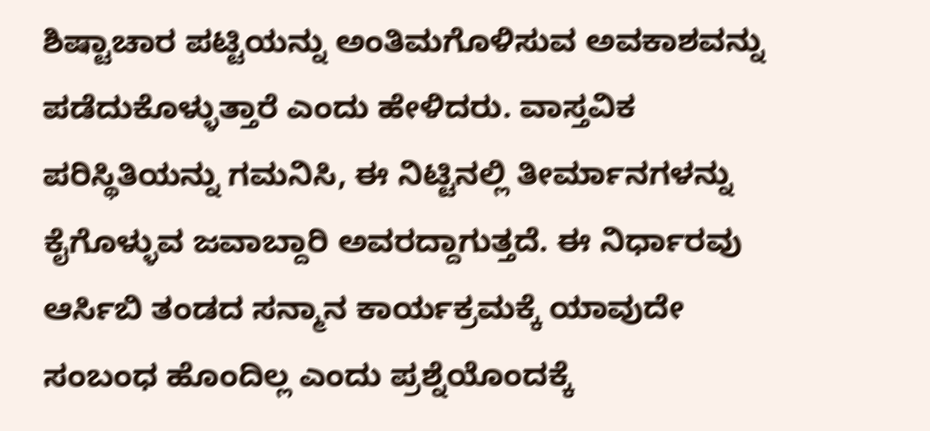ಶಿಷ್ಟಾಚಾರ ಪಟ್ಟಿಯನ್ನು ಅಂತಿಮಗೊಳಿಸುವ ಅವಕಾಶವನ್ನು ಪಡೆದುಕೊಳ್ಳುತ್ತಾರೆ ಎಂದು ಹೇಳಿದರು. ವಾಸ್ತವಿಕ ಪರಿಸ್ಥಿತಿಯನ್ನು ಗಮನಿಸಿ, ಈ ನಿಟ್ಟಿನಲ್ಲಿ ತೀರ್ಮಾನಗಳನ್ನು ಕೈಗೊಳ್ಳುವ ಜವಾಬ್ದಾರಿ ಅವರದ್ದಾಗುತ್ತದೆ. ಈ ನಿರ್ಧಾರವು ಆರ್ಸಿಬಿ ತಂಡದ ಸನ್ಮಾನ ಕಾರ್ಯಕ್ರಮಕ್ಕೆ ಯಾವುದೇ ಸಂಬಂಧ ಹೊಂದಿಲ್ಲ ಎಂದು ಪ್ರಶ್ನೆಯೊಂದಕ್ಕೆ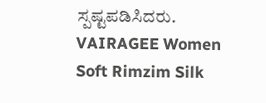ಸ್ಪಷ್ಟಪಡಿಸಿದರು.
VAIRAGEE Women Soft Rimzim Silk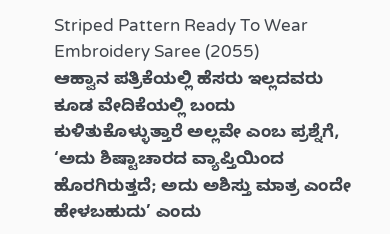Striped Pattern Ready To Wear Embroidery Saree (2055)
ಆಹ್ವಾನ ಪತ್ರಿಕೆಯಲ್ಲಿ ಹೆಸರು ಇಲ್ಲದವರು ಕೂಡ ವೇದಿಕೆಯಲ್ಲಿ ಬಂದು ಕುಳಿತುಕೊಳ್ಳುತ್ತಾರೆ ಅಲ್ಲವೇ ಎಂಬ ಪ್ರಶ್ನೆಗೆ, ‘ಅದು ಶಿಷ್ಟಾಚಾರದ ವ್ಯಾಪ್ತಿಯಿಂದ ಹೊರಗಿರುತ್ತದೆ; ಅದು ಅಶಿಸ್ತು ಮಾತ್ರ ಎಂದೇ ಹೇಳಬಹುದು’ ಎಂದು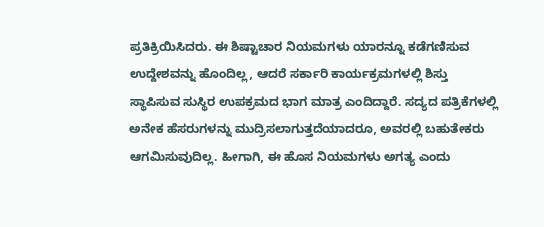ಪ್ರತಿಕ್ರಿಯಿಸಿದರು. ಈ ಶಿಷ್ಟಾಚಾರ ನಿಯಮಗಳು ಯಾರನ್ನೂ ಕಡೆಗಣಿಸುವ ಉದ್ದೇಶವನ್ನು ಹೊಂದಿಲ್ಲ, ಆದರೆ ಸರ್ಕಾರಿ ಕಾರ್ಯಕ್ರಮಗಳಲ್ಲಿ ಶಿಸ್ತು ಸ್ಥಾಪಿಸುವ ಸುಸ್ಥಿರ ಉಪಕ್ರಮದ ಭಾಗ ಮಾತ್ರ ಎಂದಿದ್ದಾರೆ. ಸದ್ಯದ ಪತ್ರಿಕೆಗಳಲ್ಲಿ ಅನೇಕ ಹೆಸರುಗಳನ್ನು ಮುದ್ರಿಸಲಾಗುತ್ತದೆಯಾದರೂ, ಅವರಲ್ಲಿ ಬಹುತೇಕರು ಆಗಮಿಸುವುದಿಲ್ಲ. ಹೀಗಾಗಿ, ಈ ಹೊಸ ನಿಯಮಗಳು ಅಗತ್ಯ ಎಂದು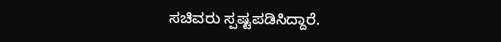ಸಚಿವರು ಸ್ಪಷ್ಟಪಡಿಸಿದ್ದಾರೆ.